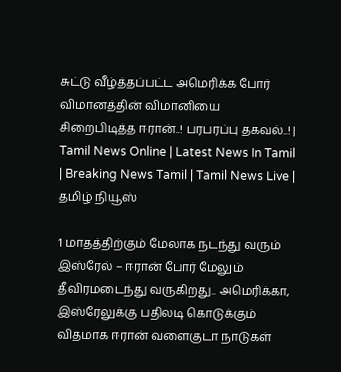சுட்டு வீழ்த்தப்பட்ட அமெரிக்க போர் விமானத்தின் விமானியை சிறைபிடித்த ஈரான்..! பரபரப்பு தகவல்..! | Tamil News Online | Latest News In Tamil | Breaking News Tamil | Tamil News Live | தமிழ் நியூஸ்

1 மாதத்திற்கும் மேலாக நடந்து வரும் இஸ்ரேல் – ஈரான் போர் மேலும் தீவிரமடைந்து வருகிறது.. அமெரிக்கா, இஸ்ரேலுக்கு பதிலடி கொடுக்கும் விதமாக ஈரான் வளைகுடா நாடுகள்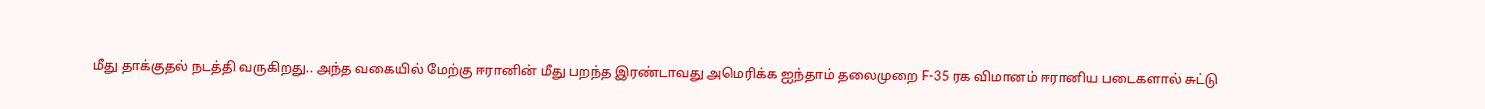மீது தாக்குதல் நடத்தி வருகிறது.. அந்த வகையில் மேற்கு ஈரானின் மீது பறந்த இரண்டாவது அமெரிக்க ஐந்தாம் தலைமுறை F-35 ரக விமானம் ஈரானிய படைகளால் சுட்டு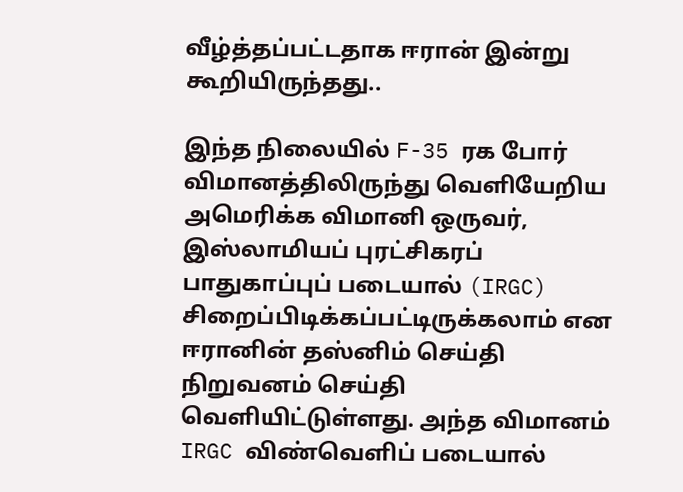வீழ்த்தப்பட்டதாக ஈரான் இன்று கூறியிருந்தது..

இந்த நிலையில் F-35 ரக போர் விமானத்திலிருந்து வெளியேறிய அமெரிக்க விமானி ஒருவர், இஸ்லாமியப் புரட்சிகரப் பாதுகாப்புப் படையால் (IRGC) சிறைப்பிடிக்கப்பட்டிருக்கலாம் என ஈரானின் தஸ்னிம் செய்தி நிறுவனம் செய்தி வெளியிட்டுள்ளது. அந்த விமானம் IRGC விண்வெளிப் படையால்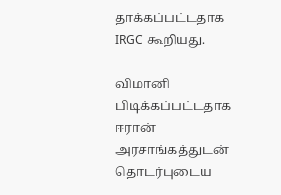தாக்கப்பட்டதாக IRGC கூறியது.

விமானி பிடிக்கப்பட்டதாக ஈரான் அரசாங்கத்துடன் தொடர்புடைய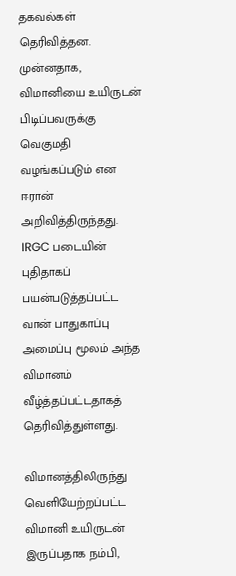தகவல்கள் தெரிவித்தன. முன்னதாக, விமானியை உயிருடன் பிடிப்பவருக்கு வெகுமதி வழங்கப்படும் என ஈரான் அறிவித்திருந்தது. IRGC படையின் புதிதாகப் பயன்படுத்தப்பட்ட வான் பாதுகாப்பு அமைப்பு மூலம் அந்த விமானம் வீழ்த்தப்பட்டதாகத் தெரிவித்துள்ளது.

விமானத்திலிருந்து வெளியேற்றப்பட்ட விமானி உயிருடன் இருப்பதாக நம்பி,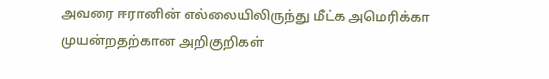அவரை ஈரானின் எல்லையிலிருந்து மீட்க அமெரிக்கா முயன்றதற்கான அறிகுறிகள்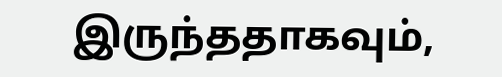இருந்ததாகவும்,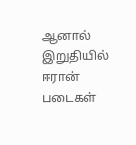ஆனால் இறுதியில் ஈரான் படைகள்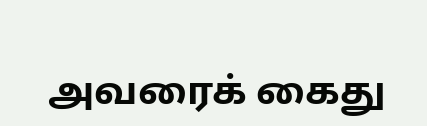அவரைக் கைது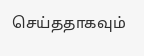செய்ததாகவும்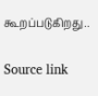கூறப்படுகிறது..

Source link